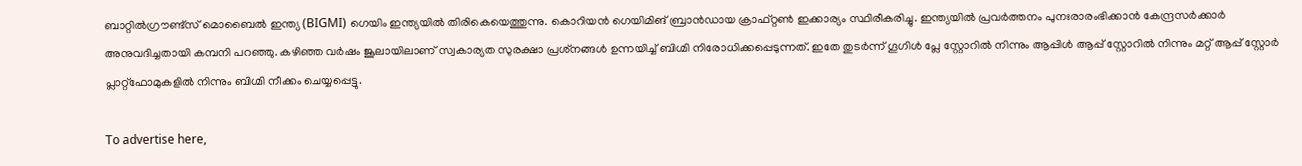ബാറ്റില്‍ഗ്രൗണ്ട്‌സ് മൊബൈല്‍ ഇന്ത്യ (BIGMI) ഗെയിം ഇന്ത്യയില്‍ തിരികെയെത്തുന്നു. കൊറിയന്‍ ഗെയിമിങ് ബ്രാന്‍ഡായ ക്രാഫ്റ്റണ്‍ ഇക്കാര്യം സ്ഥിരീകരിച്ചു. ഇന്ത്യയില്‍ പ്രവര്‍ത്തനം പുനഃരാരംഭിക്കാന്‍ കേന്ദ്രസര്‍ക്കാര്‍ അനുവദിച്ചതായി കമ്പനി പറഞ്ഞു. കഴിഞ്ഞ വര്‍ഷം ജൂലായിലാണ് സ്വകാര്യത സുരക്ഷാ പ്രശ്‌നങ്ങള്‍ ഉന്നയിച്ച് ബിഗ്മി നിരോധിക്കപ്പെടുന്നത്. ഇതേ തുടര്‍ന്ന് ഗൂഗിള്‍ പ്ലേ സ്റ്റോറില്‍ നിന്നും ആപ്പിള്‍ ആപ്പ് സ്റ്റോറില്‍ നിന്നും മറ്റ് ആപ്പ് സ്റ്റോര്‍ പ്ലാറ്റ്‌ഫോമുകളില്‍ നിന്നും ബിഗ്മി നീക്കം ചെയ്യപ്പെട്ടു.

To advertise here,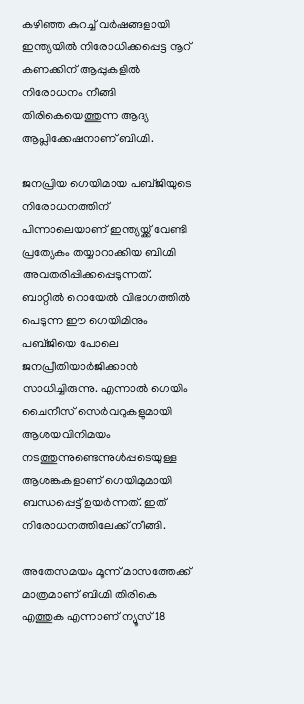കഴിഞ്ഞ കുറച്ച് വര്‍ഷങ്ങളായി ഇന്ത്യയില്‍ നിരോധിക്കപ്പെട്ട നൂറ് കണക്കിന് ആപ്പുകളില്‍ നിരോധനം നീങ്ങി തിരികെയെത്തുന്ന ആദ്യ ആപ്ലിക്കേഷനാണ് ബിഗ്മി.

ജനപ്രിയ ഗെയിമായ പബ്ജിയുടെ നിരോധനത്തിന് പിന്നാലെയാണ് ഇന്ത്യയ്ക്ക് വേണ്ടി പ്രത്യേകം തയ്യാറാക്കിയ ബിഗ്മി അവതരിപ്പിക്കപ്പെടുന്നത്. ബാറ്റില്‍ റൊയേല്‍ വിഭാഗത്തില്‍ പെടുന്ന ഈ ഗെയിമിനും പബ്ജിയെ പോലെ ജനപ്രീതിയാര്‍ജിക്കാന്‍ സാധിച്ചിരുന്നു. എന്നാല്‍ ഗെയിം ചൈനീസ് സെര്‍വറുകളുമായി ആശയവിനിമയം നടത്തുന്നുണ്ടെന്നുള്‍പ്പടെയുള്ള ആശങ്കകളാണ് ഗെയിമുമായി ബന്ധപ്പെട്ട് ഉയര്‍ന്നത്. ഇത് നിരോധനത്തിലേക്ക് നീങ്ങി.

അതേസമയം മൂന്ന് മാസത്തേക്ക് മാത്രമാണ് ബിഗ്മി തിരികെ എത്തുക എന്നാണ് ന്യൂസ് 18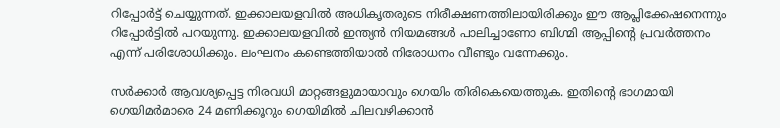റിപ്പോര്‍ട്ട് ചെയ്യുന്നത്. ഇക്കാലയളവില്‍ അധികൃതരുടെ നിരീക്ഷണത്തിലായിരിക്കും ഈ ആപ്ലിക്കേഷനെന്നും റിപ്പോര്‍ട്ടില്‍ പറയുന്നു. ഇക്കാലയളവില്‍ ഇന്ത്യന്‍ നിയമങ്ങള്‍ പാലിച്ചാണോ ബിഗ്മി ആപ്പിന്റെ പ്രവര്‍ത്തനം എന്ന് പരിശോധിക്കും. ലംഘനം കണ്ടെത്തിയാല്‍ നിരോധനം വീണ്ടും വന്നേക്കും.

സര്‍ക്കാര്‍ ആവശ്യപ്പെട്ട നിരവധി മാറ്റങ്ങളുമായാവും ഗെയിം തിരികെയെത്തുക. ഇതിന്റെ ഭാഗമായി ഗെയിമര്‍മാരെ 24 മണിക്കൂറും ഗെയിമില്‍ ചിലവഴിക്കാന്‍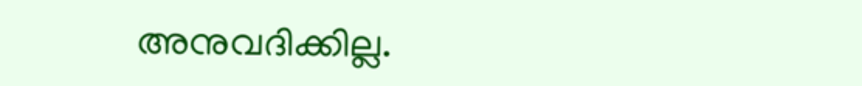അനുവദിക്കില്ല.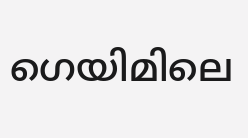ഗെയിമിലെ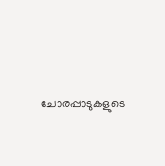ചോരപ്പാടുകളുടെ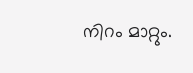നിറം മാറ്റും.